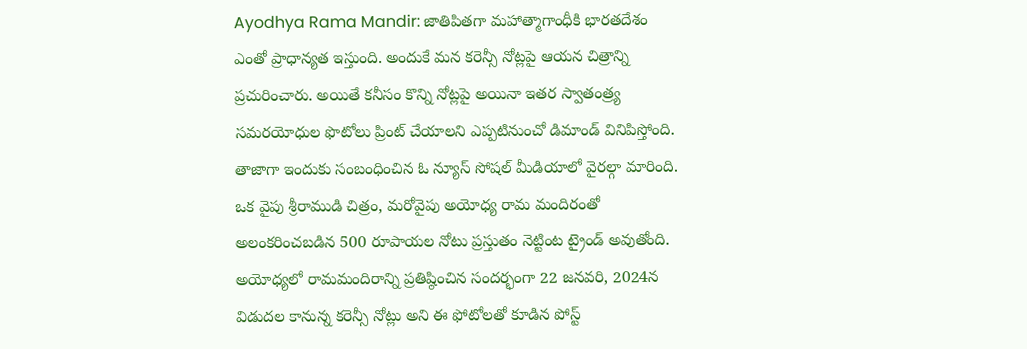Ayodhya Rama Mandir: జాతిపితగా మహాత్మాగాంధీకి భారతదేశం ఎంతో ప్రాధాన్యత ఇస్తుంది. అందుకే మన కరెన్సీ నోట్లపై ఆయన చిత్రాన్ని ప్రచురించారు. అయితే కనీసం కొన్ని నోట్లపై అయినా ఇతర స్వాతంత్ర్య సమరయోధుల ఫొటోలు ప్రింట్ చేయాలని ఎప్పటినుంచో డిమాండ్ వినిపిస్తోంది. తాజాగా ఇందుకు సంబంధించిన ఓ న్యూస్ సోషల్ మీడియాలో వైరల్గా మారింది.
ఒక వైపు శ్రీరాముడి చిత్రం, మరోవైపు అయోధ్య రామ మందిరంతో అలంకరించబడిన 500 రూపాయల నోటు ప్రస్తుతం నెట్టింట ట్రైండ్ అవుతోంది. అయోధ్యలో రామమందిరాన్ని ప్రతిష్ఠించిన సందర్భంగా 22 జనవరి, 2024న విడుదల కానున్న కరెన్సీ నోట్లు అని ఈ ఫోటోలతో కూడిన పోస్ట్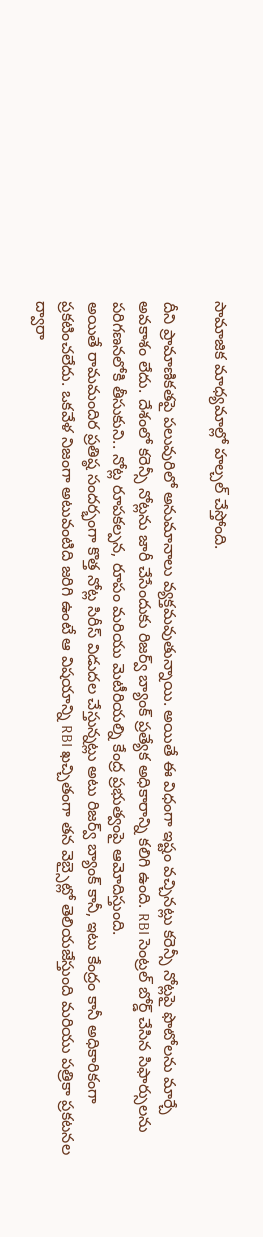సామాజిక మాధ్యమాల్లో హల్చల్ చేస్తోంది.

దీని ప్రామాణికతపై పలువురిలో అనుమానాలు వ్యక్తమవుతున్నాయి. అయితే ఈ విధంగా ఇష్టం వచ్చినట్లు కరెన్సీ నోట్లపై ఫొటోలను మార్చే అవకాశం లేదు. దేశంలో కరెన్సీ నోట్లను జారీ చేసేందుకు రిజర్వ్ బ్యాంక్ ప్రత్యేక అధికారాన్ని కలిగి ఉంది. RBI సెంట్రల్ బోర్డ్ చేసిన సిఫార్సులను పరిగణనలోకి తీసుకుని.. నోట్ల రూపకల్పన, రూపం మరియు మెటీరియల్ని కేంద్ర ప్రభుత్వంపై ఆమోదిస్తుంది.
అయితే రామమందిర ప్రతిష్ఠ సందర్భంగా కొత్త నోట్ల సిరీస్ విడుదల చేస్తున్నట్లు అటు రిజర్వ్ బ్యాంక్ కానీ, ఇటు కేంద్రం కానీ అధికారికంగా ప్రకటించలేదు. ఒకవేళ నిజంగా అటువంటిది జరిగి ఉంటే ఆ విషయాన్ని RBI ఖచ్చితంగా తన వెబ్సైట్లో తెలియజేస్తుంది మరియు పత్రికా ప్రకటనల ద్వారా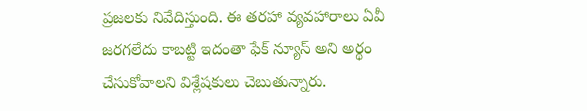ప్రజలకు నివేదిస్తుంది. ఈ తరహా వ్యవహారాలు ఏవీ జరగలేదు కాబట్టి ఇదంతా ఫేక్ న్యూస్ అని అర్థం చేసుకోవాలని విశ్లేషకులు చెబుతున్నారు.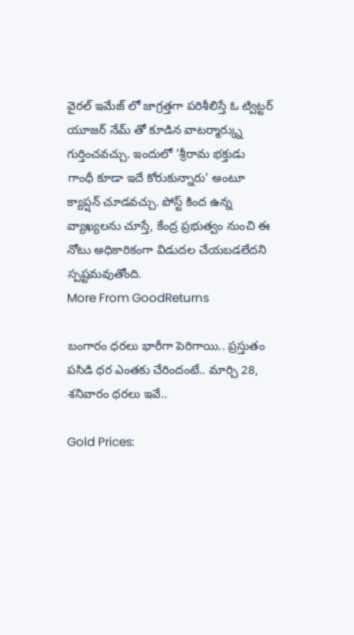వైరల్ ఇమేజ్ లో జాగ్రత్తగా పరిశీలిస్తే ఓ ట్విట్టర్ యూజర్ నేమ్ తో కూడిన వాటర్మార్క్ను గుర్తించవచ్చు. ఇందులో 'శ్రీరామ భక్తుడు గాంధీ కూడా ఇదే కోరుకున్నారు' అంటూ క్యాప్షన్ చూడవచ్చు. పోస్ట్ కింద ఉన్న వ్యాఖ్యలను చూస్తే, కేంద్ర ప్రభుత్వం నుంచి ఈ నోటు అధికారికంగా విడుదల చేయబడలేదని స్పష్టమవుతోంది.
More From GoodReturns

బంగారం ధరలు భారీగా పెరిగాయి.. ప్రస్తుతం పసిడి ధర ఎంతకు చేరిందంటే.. మార్చి 28, శనివారం ధరలు ఇవే..

Gold Prices: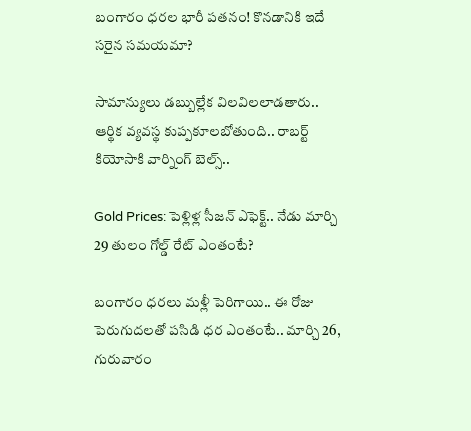బంగారం ధరల భారీ పతనం! కొనడానికి ఇదే సరైన సమయమా?

సామాన్యులు డబ్బుల్లేక విలవిలలాడతారు.. ఆర్థిక వ్యవస్థ కుప్పకూలబోతుంది.. రాబర్ట్ కియోసాకి వార్నింగ్ బెల్స్..

Gold Prices: పెళ్లిళ్ల సీజన్ ఎఫెక్ట్.. నేడు మార్చి 29 తులం గోల్డ్ రేట్ ఎంతంటే?

బంగారం ధరలు మళ్లీ పెరిగాయి.. ఈ రోజు పెరుగుదలతో పసిడి ధర ఎంతంటే.. మార్చి 26, గురువారం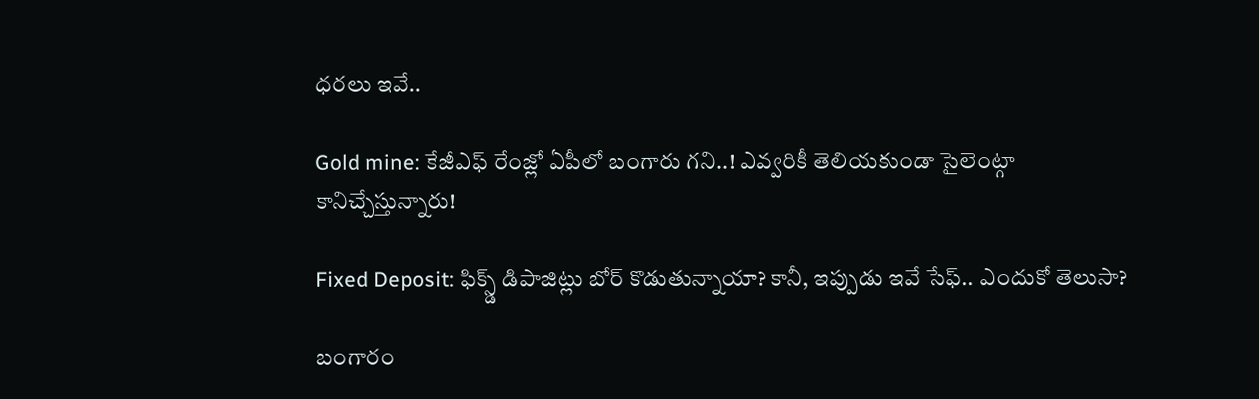ధరలు ఇవే..

Gold mine: కేజీఎఫ్ రేంజ్లో ఏపీలో బంగారు గని..! ఎవ్వరికీ తెలియకుండా సైలెంట్గా కానిచ్చేస్తున్నారు!

Fixed Deposit: ఫిక్స్డ్ డిపాజిట్లు బోర్ కొడుతున్నాయా? కానీ, ఇప్పుడు ఇవే సేఫ్.. ఎందుకో తెలుసా?

బంగారం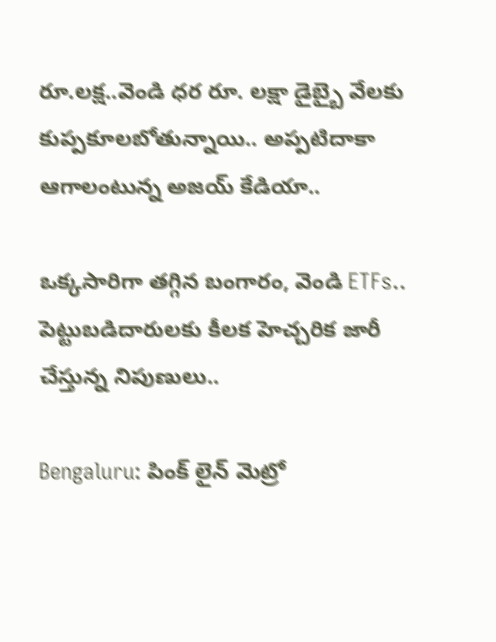రూ.లక్ష..వెండి ధర రూ. లక్షా డైబ్బై వేలకు కుప్పకూలబోతున్నాయి.. అప్పటిదాకా ఆగాలంటున్న అజయ్ కేడియా..

ఒక్కసారిగా తగ్గిన బంగారం, వెండి ETFs.. పెట్టుబడిదారులకు కీలక హెచ్చరిక జారీ చేస్తున్న నిపుణులు..

Bengaluru: పింక్ లైన్ మెట్రో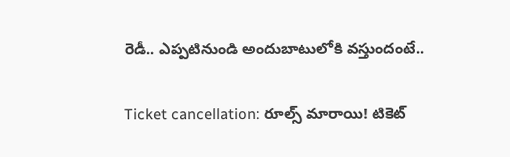రెడీ.. ఎప్పటినుండి అందుబాటులోకి వస్తుందంటే..

Ticket cancellation: రూల్స్ మారాయి! టికెట్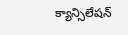క్యాన్సిలేషన్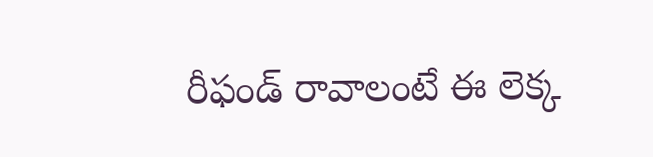రీఫండ్ రావాలంటే ఈ లెక్క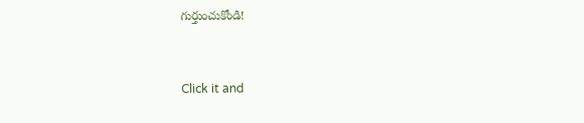గుర్తుంచుకోండి!



Click it and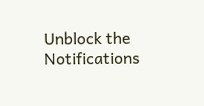Unblock the Notifications